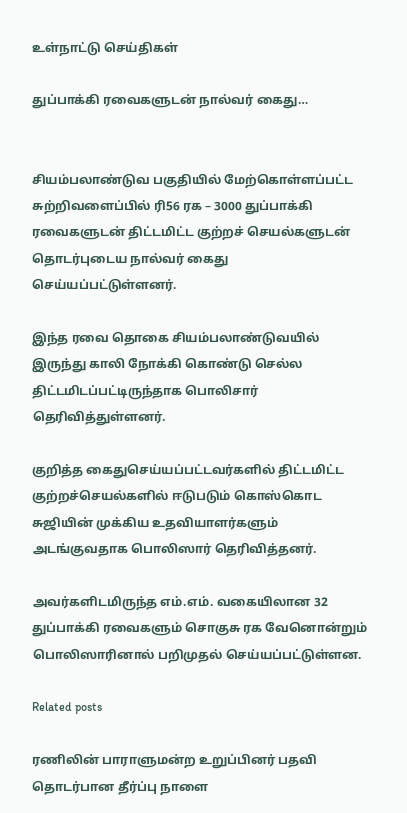உள்நாட்டு செய்திகள்

துப்பாக்கி ரவைகளுடன் நால்வர் கைது…


சியம்பலாண்டுவ பகுதியில் மேற்கொள்ளப்பட்ட சுற்றிவளைப்பில் ரி56 ரக – 3000 துப்பாக்கி ரவைகளுடன் திட்டமிட்ட குற்றச் செயல்களுடன் தொடர்புடைய நால்வர் கைது செய்யப்பட்டுள்ளனர்.

இந்த ரவை தொகை சியம்பலாண்டுவயில் இருந்து காலி நோக்கி கொண்டு செல்ல திட்டமிடப்பட்டிருந்தாக பொலிசார் தெரிவித்துள்ளனர்.

குறித்த கைதுசெய்யப்பட்டவர்களில் திட்டமிட்ட குற்றச்செயல்களில் ஈடுபடும் கொஸ்கொட சுஜியின் முக்கிய உதவியாளர்களும் அடங்குவதாக பொலிஸார் தெரிவித்தனர்.

அவர்களிடமிருந்த எம்.எம். வகையிலான 32 துப்பாக்கி ரவைகளும் சொகுசு ரக வேனொன்றும் பொலிஸாரினால் பறிமுதல் செய்யப்பட்டுள்ளன.

Related posts

ரணிலின் பாராளுமன்ற உறுப்பினர் பதவி தொடர்பான தீர்ப்பு நாளை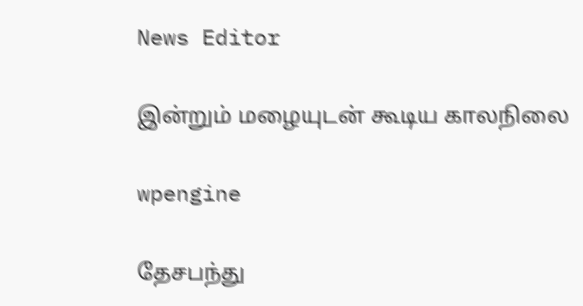News Editor

இன்றும் மழையுடன் கூடிய காலநிலை

wpengine

தேசபந்து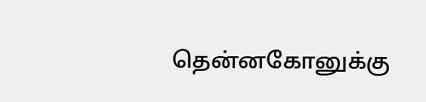தென்னகோனுக்கு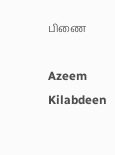பிணை

Azeem Kilabdeen